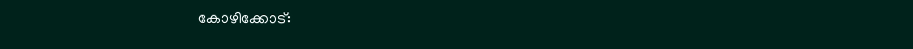കോഴിക്കോട്: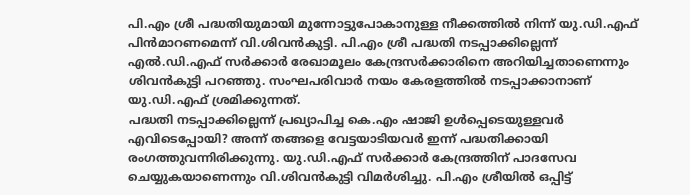പി.എം ശ്രീ പദ്ധതിയുമായി മുന്നോട്ടുപോകാനുള്ള നീക്കത്തിൽ നിന്ന് യു.ഡി.എഫ് പിൻമാറണമെന്ന് വി.ശിവൻകുട്ടി. പി.എം ശ്രീ പദ്ധതി നടപ്പാക്കില്ലെന്ന് എൽ.ഡി.എഫ് സർക്കാർ രേഖാമൂലം കേന്ദ്രസർക്കാരിനെ അറിയിച്ചതാണെന്നും ശിവൻകുട്ടി പറഞ്ഞു. സംഘപരിവാർ നയം കേരളത്തിൽ നടപ്പാക്കാനാണ് യു.ഡി.എഫ് ശ്രമിക്കുന്നത്.
പദ്ധതി നടപ്പാക്കില്ലെന്ന് പ്രഖ്യാപിച്ച കെ.എം ഷാജി ഉൾപ്പെടെയുള്ളവർ എവിടെപ്പോയി? അന്ന് തങ്ങളെ വേട്ടയാടിയവർ ഇന്ന് പദ്ധതിക്കായി രംഗത്തുവന്നിരിക്കുന്നു. യു.ഡി.എഫ് സർക്കാർ കേന്ദ്രത്തിന് പാദസേവ ചെയ്യുകയാണെന്നും വി.ശിവൻകുട്ടി വിമർശിച്ചു. പി.എം ശ്രീയിൽ ഒപ്പിട്ട്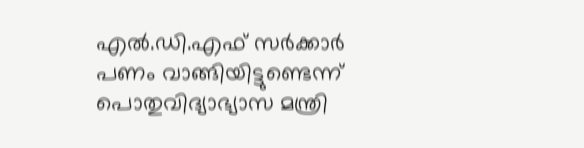എൽ.ഡി.എഫ് സർക്കാർ പണം വാങ്ങിയിട്ടുണ്ടെന്ന് പൊതുവിദ്യാഭ്യാസ മന്ത്രി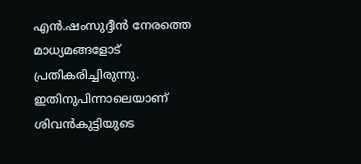എൻ.ഷംസുദ്ദീൻ നേരത്തെ മാധ്യമങ്ങളോട് പ്രതികരിച്ചിരുന്നു.
ഇതിനുപിന്നാലെയാണ് ശിവൻകുട്ടിയുടെ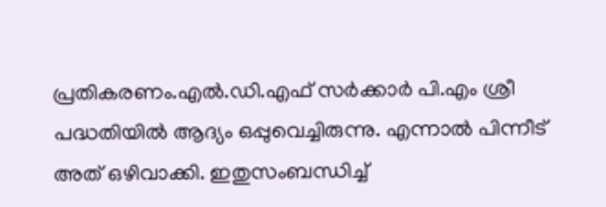പ്രതികരണം.എൽ.ഡി.എഫ് സർക്കാർ പി.എം ശ്രീ പദ്ധതിയിൽ ആദ്യം ഒപ്പുവെച്ചിരുന്നു. എന്നാൽ പിന്നീട് അത് ഒഴിവാക്കി. ഇതുസംബന്ധിച്ച്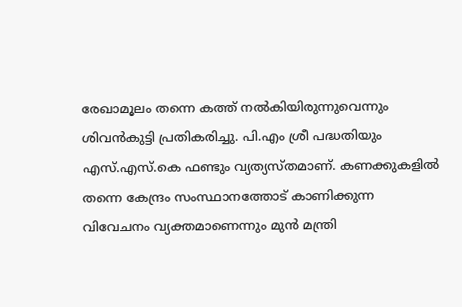രേഖാമൂലം തന്നെ കത്ത് നൽകിയിരുന്നുവെന്നും ശിവൻകുട്ടി പ്രതികരിച്ചു. പി.എം ശ്രീ പദ്ധതിയും എസ്.എസ്.കെ ഫണ്ടും വ്യത്യസ്തമാണ്. കണക്കുകളിൽ തന്നെ കേന്ദ്രം സംസ്ഥാനത്തോട് കാണിക്കുന്ന വിവേചനം വ്യക്തമാണെന്നും മുൻ മന്ത്രി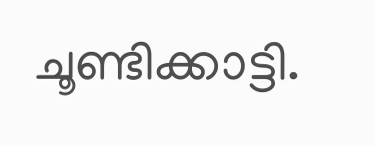ചൂണ്ടിക്കാട്ടി.